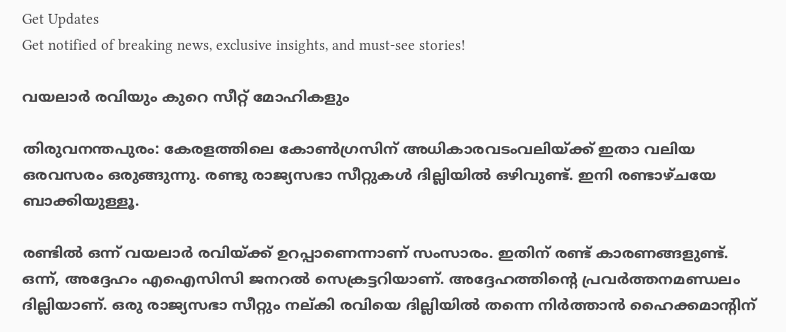Get Updates
Get notified of breaking news, exclusive insights, and must-see stories!

വയലാര്‍ രവിയും കുറെ സീറ്റ് മോഹികളും

തിരുവനന്തപുരം: കേരളത്തിലെ കോണ്‍ഗ്രസിന് അധികാരവടംവലിയ്ക്ക് ഇതാ വലിയ ഒരവസരം ഒരുങ്ങുന്നു. രണ്ടു രാജ്യസഭാ സീറ്റുകള്‍ ദില്ലിയില്‍ ഒഴിവുണ്ട്. ഇനി രണ്ടാഴ്ചയേ ബാക്കിയുള്ളൂ.

രണ്ടില്‍ ഒന്ന് വയലാര്‍ രവിയ്ക്ക് ഉറപ്പാണെന്നാണ് സംസാരം. ഇതിന് രണ്ട് കാരണങ്ങളുണ്ട്. ഒന്ന്, അദ്ദേഹം എഐസിസി ജനറല്‍ സെക്രട്ടറിയാണ്. അദ്ദേഹത്തിന്റെ പ്രവര്‍ത്തനമണ്ഡലം ദില്ലിയാണ്. ഒരു രാജ്യസഭാ സീറ്റും നല്കി രവിയെ ദില്ലിയില്‍ തന്നെ നിര്‍ത്താന്‍ ഹൈക്കമാന്റിന്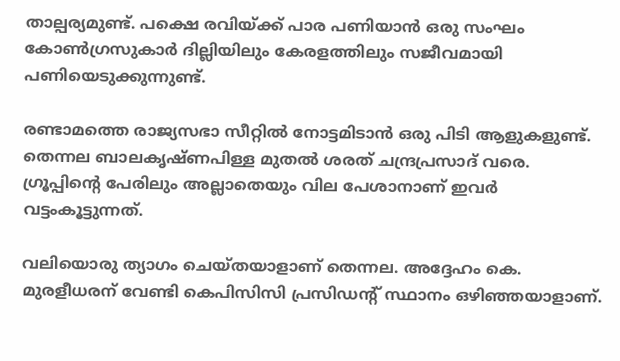താല്പര്യമുണ്ട്. പക്ഷെ രവിയ്ക്ക് പാര പണിയാന്‍ ഒരു സംഘം കോണ്‍ഗ്രസുകാര്‍ ദില്ലിയിലും കേരളത്തിലും സജീവമായി പണിയെടുക്കുന്നുണ്ട്.

രണ്ടാമത്തെ രാജ്യസഭാ സീറ്റില്‍ നോട്ടമിടാന്‍ ഒരു പിടി ആളുകളുണ്ട്. തെന്നല ബാലകൃഷ്ണപിള്ള മുതല്‍ ശരത് ചന്ദ്രപ്രസാദ് വരെ. ഗ്രൂപ്പിന്റെ പേരിലും അല്ലാതെയും വില പേശാനാണ് ഇവര്‍ വട്ടംകൂട്ടുന്നത്.

വലിയൊരു ത്യാഗം ചെയ്തയാളാണ് തെന്നല. അദ്ദേഹം കെ. മുരളീധരന് വേണ്ടി കെപിസിസി പ്രസിഡന്റ് സ്ഥാനം ഒഴിഞ്ഞയാളാണ്.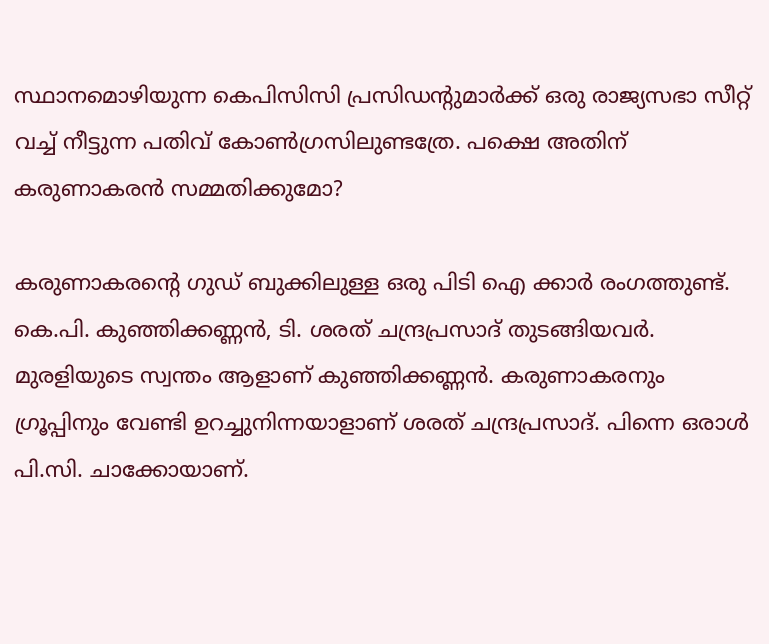സ്ഥാനമൊഴിയുന്ന കെപിസിസി പ്രസിഡന്റുമാര്‍ക്ക് ഒരു രാജ്യസഭാ സീറ്റ് വച്ച് നീട്ടുന്ന പതിവ് കോണ്‍ഗ്രസിലുണ്ടത്രേ. പക്ഷെ അതിന് കരുണാകരന്‍ സമ്മതിക്കുമോ?

കരുണാകരന്റെ ഗുഡ് ബുക്കിലുള്ള ഒരു പിടി ഐ ക്കാര്‍ രംഗത്തുണ്ട്. കെ.പി. കുഞ്ഞിക്കണ്ണന്‍, ടി. ശരത് ചന്ദ്രപ്രസാദ് തുടങ്ങിയവര്‍. മുരളിയുടെ സ്വന്തം ആളാണ് കുഞ്ഞിക്കണ്ണന്‍. കരുണാകരനും ഗ്രൂപ്പിനും വേണ്ടി ഉറച്ചുനിന്നയാളാണ് ശരത് ചന്ദ്രപ്രസാദ്. പിന്നെ ഒരാള്‍ പി.സി. ചാക്കോയാണ്.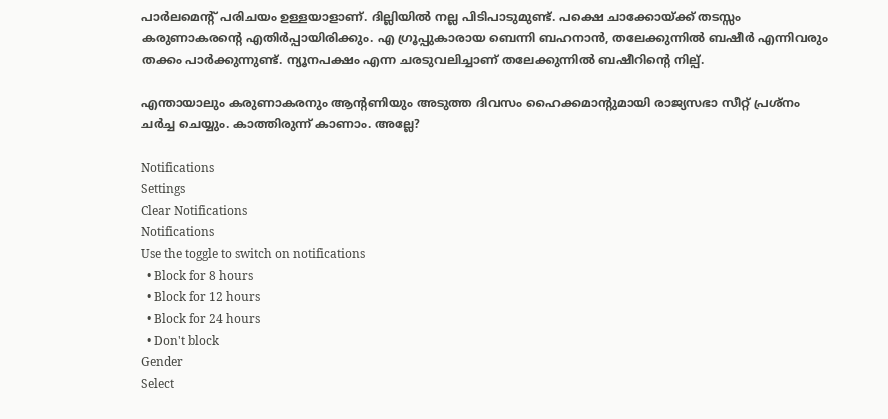പാര്‍ലമെന്റ് പരിചയം ഉള്ളയാളാണ്. ദില്ലിയില്‍ നല്ല പിടിപാടുമുണ്ട്. പക്ഷെ ചാക്കോയ്ക്ക് തടസ്സം കരുണാകരന്റെ എതിര്‍പ്പായിരിക്കും. എ ഗ്രൂപ്പുകാരായ ബെന്നി ബഹനാന്‍, തലേക്കുന്നില്‍ ബഷീര്‍ എന്നിവരും തക്കം പാര്‍ക്കുന്നുണ്ട്. ന്യൂനപക്ഷം എന്ന ചരടുവലിച്ചാണ് തലേക്കുന്നില്‍ ബഷീറിന്റെ നില്പ്.

എന്തായാലും കരുണാകരനും ആന്റണിയും അടുത്ത ദിവസം ഹൈക്കമാന്റുമായി രാജ്യസഭാ സീറ്റ് പ്രശ്നം ചര്‍ച്ച ചെയ്യും. കാത്തിരുന്ന് കാണാം. അല്ലേ?

Notifications
Settings
Clear Notifications
Notifications
Use the toggle to switch on notifications
  • Block for 8 hours
  • Block for 12 hours
  • Block for 24 hours
  • Don't block
Gender
Select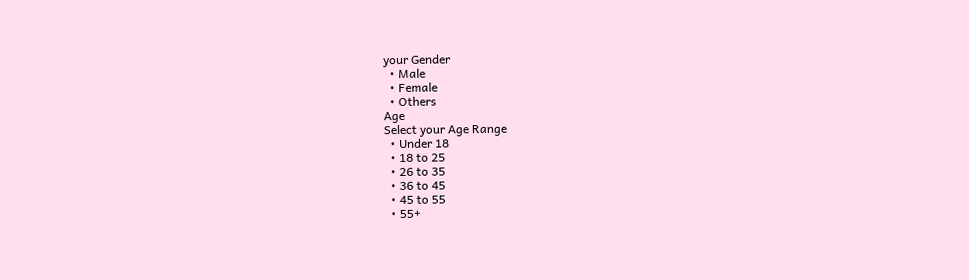your Gender
  • Male
  • Female
  • Others
Age
Select your Age Range
  • Under 18
  • 18 to 25
  • 26 to 35
  • 36 to 45
  • 45 to 55
  • 55+